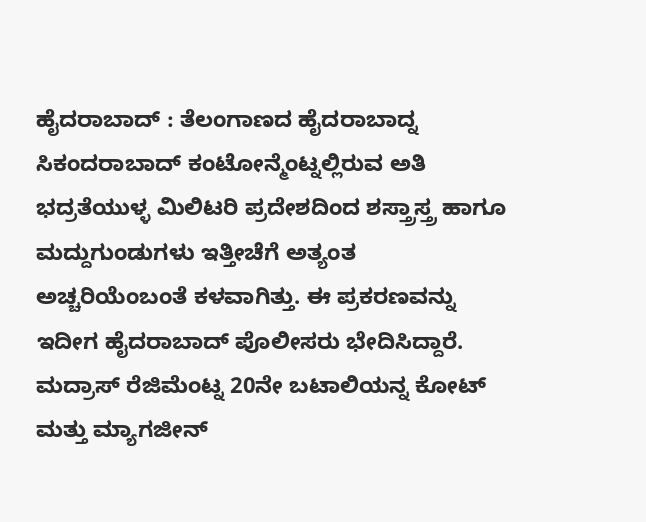ಹೈದರಾಬಾದ್ : ತೆಲಂಗಾಣದ ಹೈದರಾಬಾದ್ನ ಸಿಕಂದರಾಬಾದ್ ಕಂಟೋನ್ಮೆಂಟ್ನಲ್ಲಿರುವ ಅತಿ ಭದ್ರತೆಯುಳ್ಳ ಮಿಲಿಟರಿ ಪ್ರದೇಶದಿಂದ ಶಸ್ತ್ರಾಸ್ತ್ರ ಹಾಗೂ ಮದ್ದುಗುಂಡುಗಳು ಇತ್ತೀಚೆಗೆ ಅತ್ಯಂತ ಅಚ್ಚರಿಯೆಂಬಂತೆ ಕಳವಾಗಿತ್ತು. ಈ ಪ್ರಕರಣವನ್ನು ಇದೀಗ ಹೈದರಾಬಾದ್ ಪೊಲೀಸರು ಭೇದಿಸಿದ್ದಾರೆ. ಮದ್ರಾಸ್ ರೆಜಿಮೆಂಟ್ನ 20ನೇ ಬಟಾಲಿಯನ್ನ ಕೋಟ್ ಮತ್ತು ಮ್ಯಾಗಜೀನ್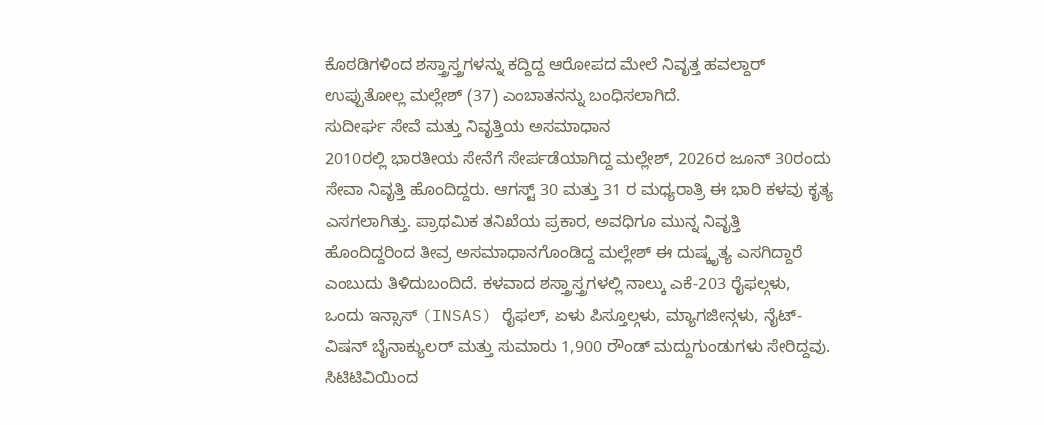ಕೊಠಡಿಗಳಿಂದ ಶಸ್ತ್ರಾಸ್ತ್ರಗಳನ್ನು ಕದ್ದಿದ್ದ ಆರೋಪದ ಮೇಲೆ ನಿವೃತ್ತ ಹವಲ್ದಾರ್ ಉಪ್ಪುತೋಲ್ಲ ಮಲ್ಲೇಶ್ (37) ಎಂಬಾತನನ್ನು ಬಂಧಿಸಲಾಗಿದೆ.
ಸುದೀರ್ಘ ಸೇವೆ ಮತ್ತು ನಿವೃತ್ತಿಯ ಅಸಮಾಧಾನ
2010ರಲ್ಲಿ ಭಾರತೀಯ ಸೇನೆಗೆ ಸೇರ್ಪಡೆಯಾಗಿದ್ದ ಮಲ್ಲೇಶ್, 2026ರ ಜೂನ್ 30ರಂದು ಸೇವಾ ನಿವೃತ್ತಿ ಹೊಂದಿದ್ದರು. ಆಗಸ್ಟ್ 30 ಮತ್ತು 31 ರ ಮಧ್ಯರಾತ್ರಿ ಈ ಭಾರಿ ಕಳವು ಕೃತ್ಯ ಎಸಗಲಾಗಿತ್ತು. ಪ್ರಾಥಮಿಕ ತನಿಖೆಯ ಪ್ರಕಾರ, ಅವಧಿಗೂ ಮುನ್ನ ನಿವೃತ್ತಿ ಹೊಂದಿದ್ದರಿಂದ ತೀವ್ರ ಅಸಮಾಧಾನಗೊಂಡಿದ್ದ ಮಲ್ಲೇಶ್ ಈ ದುಷ್ಕೃತ್ಯ ಎಸಗಿದ್ದಾರೆ ಎಂಬುದು ತಿಳಿದುಬಂದಿದೆ. ಕಳವಾದ ಶಸ್ತ್ರಾಸ್ತ್ರಗಳಲ್ಲಿ ನಾಲ್ಕು ಎಕೆ-203 ರೈಫಲ್ಗಳು, ಒಂದು ಇನ್ಸಾಸ್ (INSAS) ರೈಫಲ್, ಏಳು ಪಿಸ್ತೂಲ್ಗಳು, ಮ್ಯಾಗಜೀನ್ಗಳು, ನೈಟ್-ವಿಷನ್ ಬೈನಾಕ್ಯುಲರ್ ಮತ್ತು ಸುಮಾರು 1,900 ರೌಂಡ್ ಮದ್ದುಗುಂಡುಗಳು ಸೇರಿದ್ದವು.
ಸಿಟಿಟಿವಿಯಿಂದ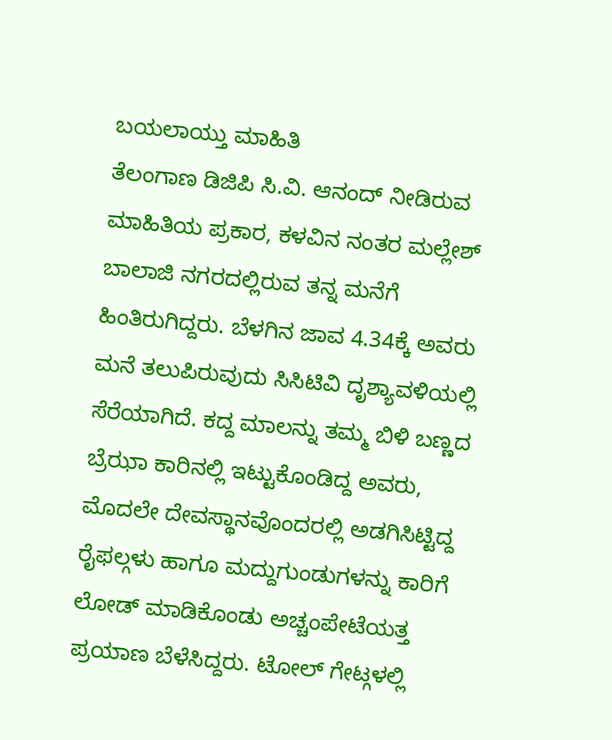ಬಯಲಾಯ್ತು ಮಾಹಿತಿ
ತೆಲಂಗಾಣ ಡಿಜಿಪಿ ಸಿ.ವಿ. ಆನಂದ್ ನೀಡಿರುವ ಮಾಹಿತಿಯ ಪ್ರಕಾರ, ಕಳವಿನ ನಂತರ ಮಲ್ಲೇಶ್ ಬಾಲಾಜಿ ನಗರದಲ್ಲಿರುವ ತನ್ನ ಮನೆಗೆ ಹಿಂತಿರುಗಿದ್ದರು. ಬೆಳಗಿನ ಜಾವ 4.34ಕ್ಕೆ ಅವರು ಮನೆ ತಲುಪಿರುವುದು ಸಿಸಿಟಿವಿ ದೃಶ್ಯಾವಳಿಯಲ್ಲಿ ಸೆರೆಯಾಗಿದೆ. ಕದ್ದ ಮಾಲನ್ನು ತಮ್ಮ ಬಿಳಿ ಬಣ್ಣದ ಬ್ರೆಝಾ ಕಾರಿನಲ್ಲಿ ಇಟ್ಟುಕೊಂಡಿದ್ದ ಅವರು, ಮೊದಲೇ ದೇವಸ್ಥಾನವೊಂದರಲ್ಲಿ ಅಡಗಿಸಿಟ್ಟಿದ್ದ ರೈಫಲ್ಗಳು ಹಾಗೂ ಮದ್ದುಗುಂಡುಗಳನ್ನು ಕಾರಿಗೆ ಲೋಡ್ ಮಾಡಿಕೊಂಡು ಅಚ್ಚಂಪೇಟೆಯತ್ತ ಪ್ರಯಾಣ ಬೆಳೆಸಿದ್ದರು. ಟೋಲ್ ಗೇಟ್ಗಳಲ್ಲಿ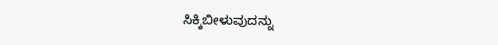ಸಿಕ್ಕಿಬೀಳುವುದನ್ನು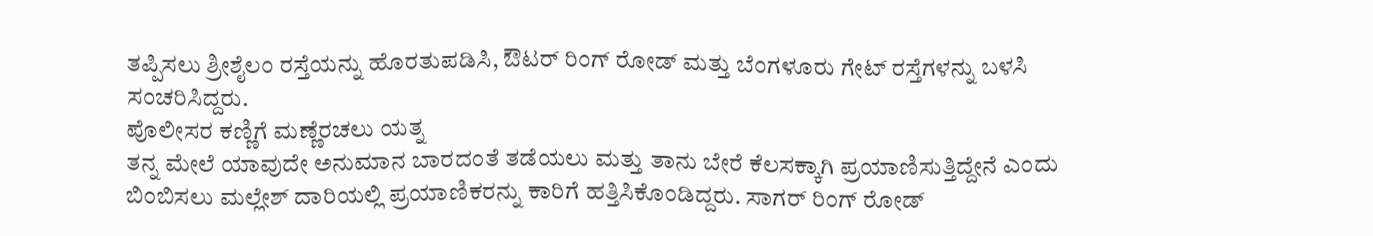ತಪ್ಪಿಸಲು ಶ್ರೀಶೈಲಂ ರಸ್ತೆಯನ್ನು ಹೊರತುಪಡಿಸಿ, ಔಟರ್ ರಿಂಗ್ ರೋಡ್ ಮತ್ತು ಬೆಂಗಳೂರು ಗೇಟ್ ರಸ್ತೆಗಳನ್ನು ಬಳಸಿ ಸಂಚರಿಸಿದ್ದರು.
ಪೊಲೀಸರ ಕಣ್ಣಿಗೆ ಮಣ್ಣೆರಚಲು ಯತ್ನ
ತನ್ನ ಮೇಲೆ ಯಾವುದೇ ಅನುಮಾನ ಬಾರದಂತೆ ತಡೆಯಲು ಮತ್ತು ತಾನು ಬೇರೆ ಕೆಲಸಕ್ಕಾಗಿ ಪ್ರಯಾಣಿಸುತ್ತಿದ್ದೇನೆ ಎಂದು ಬಿಂಬಿಸಲು ಮಲ್ಲೇಶ್ ದಾರಿಯಲ್ಲಿ ಪ್ರಯಾಣಿಕರನ್ನು ಕಾರಿಗೆ ಹತ್ತಿಸಿಕೊಂಡಿದ್ದರು. ಸಾಗರ್ ರಿಂಗ್ ರೋಡ್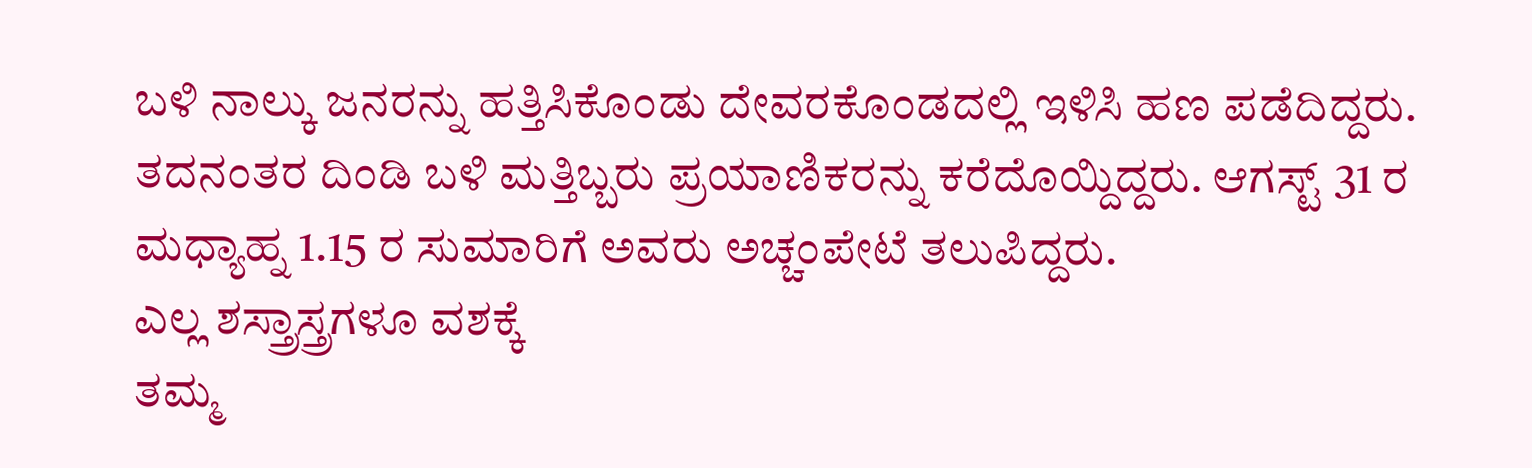ಬಳಿ ನಾಲ್ಕು ಜನರನ್ನು ಹತ್ತಿಸಿಕೊಂಡು ದೇವರಕೊಂಡದಲ್ಲಿ ಇಳಿಸಿ ಹಣ ಪಡೆದಿದ್ದರು. ತದನಂತರ ದಿಂಡಿ ಬಳಿ ಮತ್ತಿಬ್ಬರು ಪ್ರಯಾಣಿಕರನ್ನು ಕರೆದೊಯ್ದಿದ್ದರು. ಆಗಸ್ಟ್ 31 ರ ಮಧ್ಯಾಹ್ನ 1.15 ರ ಸುಮಾರಿಗೆ ಅವರು ಅಚ್ಚಂಪೇಟೆ ತಲುಪಿದ್ದರು.
ಎಲ್ಲ ಶಸ್ತ್ರಾಸ್ತ್ರಗಳೂ ವಶಕ್ಕೆ
ತಮ್ಮ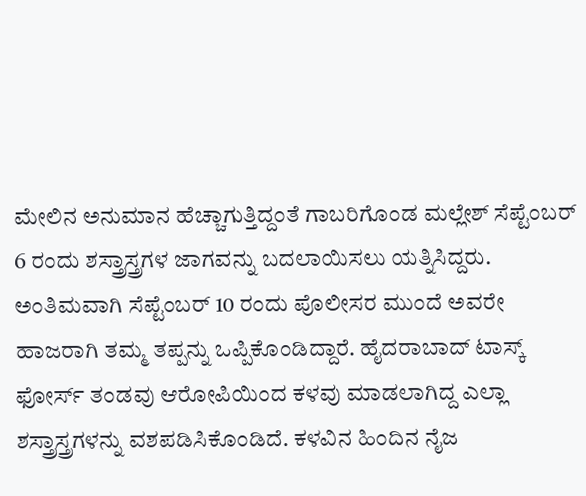ಮೇಲಿನ ಅನುಮಾನ ಹೆಚ್ಚಾಗುತ್ತಿದ್ದಂತೆ ಗಾಬರಿಗೊಂಡ ಮಲ್ಲೇಶ್ ಸೆಪ್ಟೆಂಬರ್ 6 ರಂದು ಶಸ್ತ್ರಾಸ್ತ್ರಗಳ ಜಾಗವನ್ನು ಬದಲಾಯಿಸಲು ಯತ್ನಿಸಿದ್ದರು. ಅಂತಿಮವಾಗಿ ಸೆಪ್ಟೆಂಬರ್ 10 ರಂದು ಪೊಲೀಸರ ಮುಂದೆ ಅವರೇ ಹಾಜರಾಗಿ ತಮ್ಮ ತಪ್ಪನ್ನು ಒಪ್ಪಿಕೊಂಡಿದ್ದಾರೆ. ಹೈದರಾಬಾದ್ ಟಾಸ್ಕ್ ಫೋರ್ಸ್ ತಂಡವು ಆರೋಪಿಯಿಂದ ಕಳವು ಮಾಡಲಾಗಿದ್ದ ಎಲ್ಲಾ ಶಸ್ತ್ರಾಸ್ತ್ರಗಳನ್ನು ವಶಪಡಿಸಿಕೊಂಡಿದೆ. ಕಳವಿನ ಹಿಂದಿನ ನೈಜ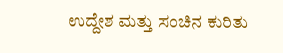ಉದ್ದೇಶ ಮತ್ತು ಸಂಚಿನ ಕುರಿತು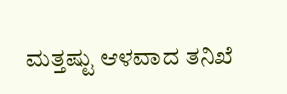ಮತ್ತಷ್ಟು ಆಳವಾದ ತನಿಖೆ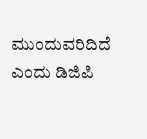ಮುಂದುವರಿದಿದೆ ಎಂದು ಡಿಜಿಪಿ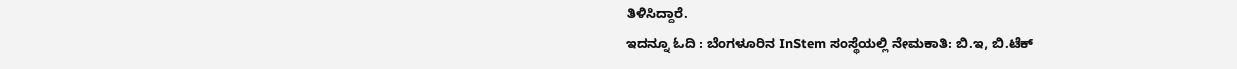ತಿಳಿಸಿದ್ದಾರೆ.
ಇದನ್ನೂ ಓದಿ : ಬೆಂಗಳೂರಿನ InStem ಸಂಸ್ಥೆಯಲ್ಲಿ ನೇಮಕಾತಿ: ಬಿ.ಇ, ಬಿ.ಟೆಕ್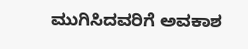ಮುಗಿಸಿದವರಿಗೆ ಅವಕಾಶ